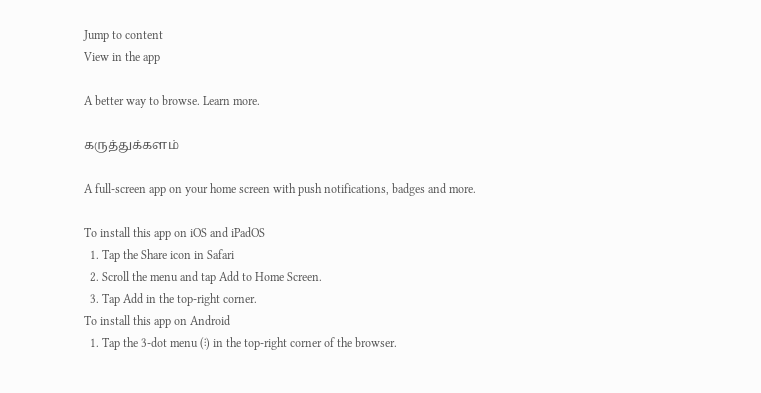Jump to content
View in the app

A better way to browse. Learn more.

கருத்துக்களம்

A full-screen app on your home screen with push notifications, badges and more.

To install this app on iOS and iPadOS
  1. Tap the Share icon in Safari
  2. Scroll the menu and tap Add to Home Screen.
  3. Tap Add in the top-right corner.
To install this app on Android
  1. Tap the 3-dot menu (⋮) in the top-right corner of the browser.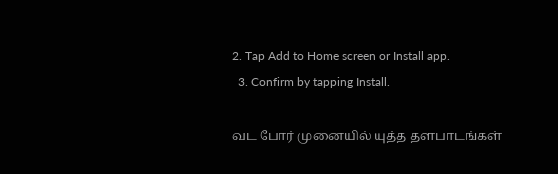2. Tap Add to Home screen or Install app.
  3. Confirm by tapping Install.

வட போர் முனையில் யுத்த தளபாடங்கள்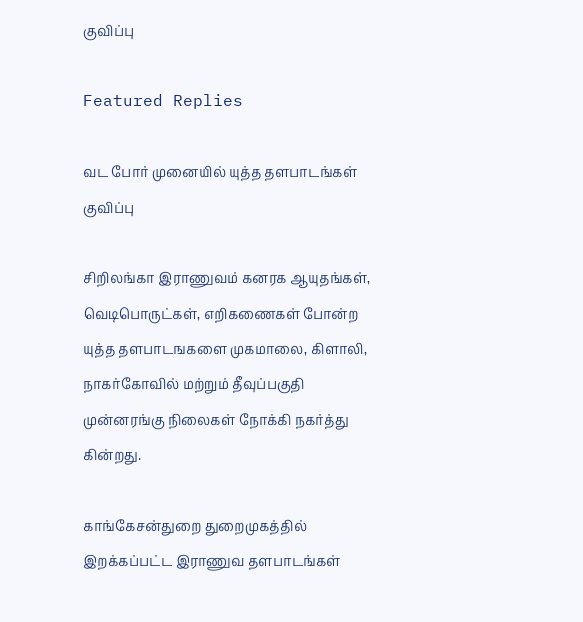குவிப்பு

Featured Replies

வட போர் முனையில் யுத்த தளபாடங்கள் குவிப்பு

சிறிலங்கா இராணுவம் கனரக ஆயுதங்கள், வெடிபொருட்கள், எறிகணைகள் போன்ற யுத்த தளபாடஙகளை முகமாலை, கிளாலி, நாகர்கோவில் மற்றும் தீவுப்பகுதி முன்னரங்கு நிலைகள் நோக்கி நகர்த்து கின்றது.

காங்கேசன்துறை துறைமுகத்தில் இறக்கப்பட்ட இராணுவ தளபாடங்கள்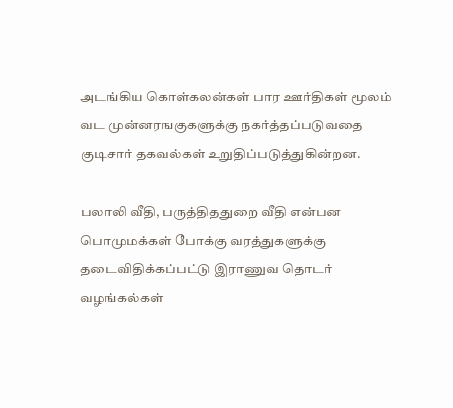அடங்கிய கொள்கலன்கள் பார ஊர்திகள் மூலம் வட முன்னரஙகுகளுக்கு நகர்த்தப்படுவதை குடிசார் தகவல்கள் உறுதிப்படுத்துகின்றன.

பலாலி வீதி, பருத்திததுறை வீதி என்பன பொமுமக்கள் போக்கு வரத்துகளுக்கு தடைவிதிக்கப்பட்டு இராணுவ தொடர் வழங்கல்கள்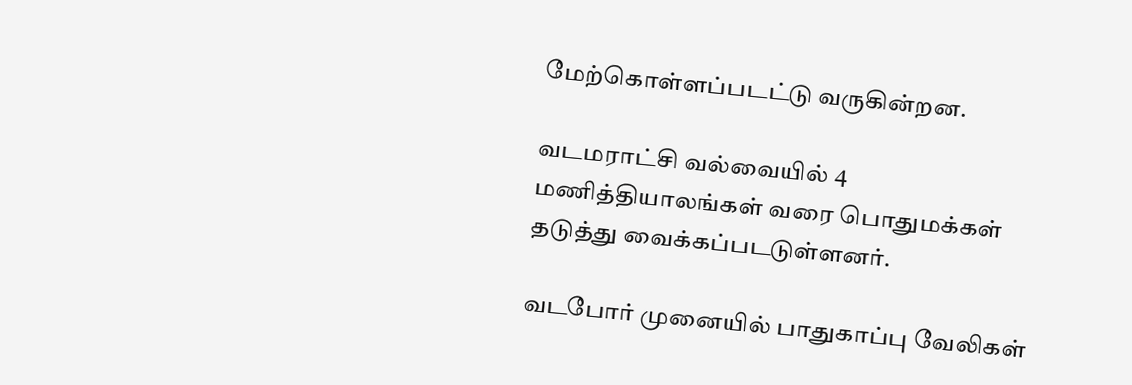மேற்கொள்ளப்படட்டு வருகின்றன.

வடமராட்சி வல்வையில் 4 மணித்தியாலங்கள் வரை பொதுமக்கள் தடுத்து வைக்கப்படடுள்ளனர்.

வடபோர் முனையில் பாதுகாப்பு வேலிகள்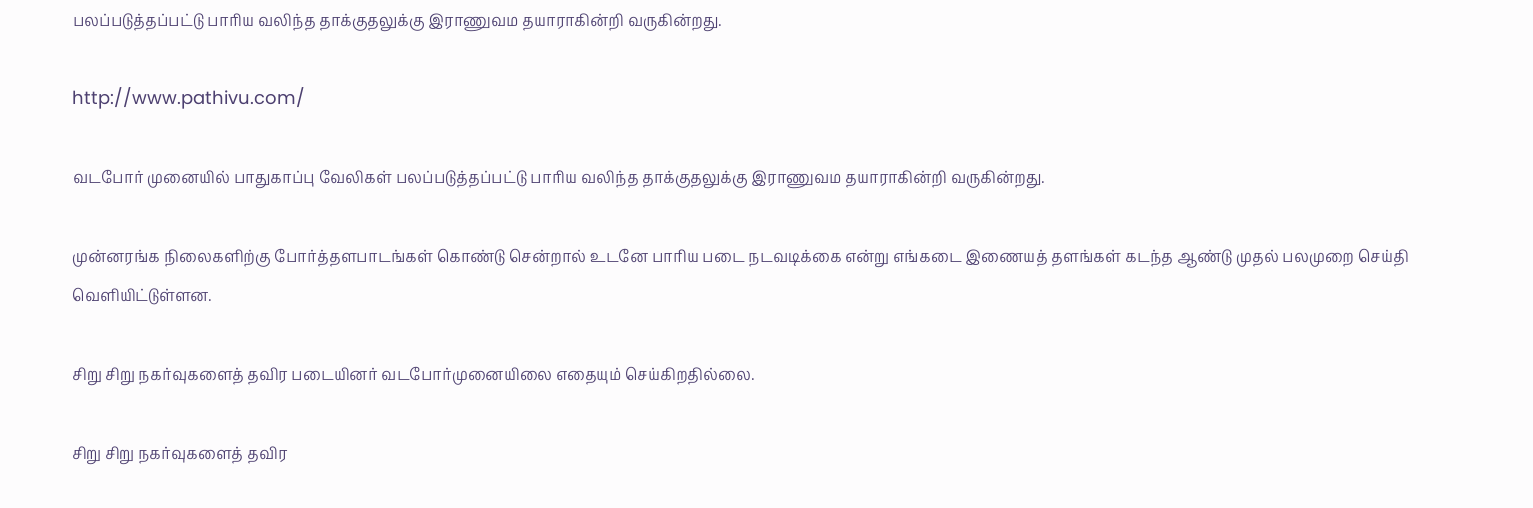பலப்படுத்தப்பட்டு பாரிய வலிந்த தாக்குதலுக்கு இராணுவம தயாராகின்றி வருகின்றது.

http://www.pathivu.com/

வடபோர் முனையில் பாதுகாப்பு வேலிகள் பலப்படுத்தப்பட்டு பாரிய வலிந்த தாக்குதலுக்கு இராணுவம தயாராகின்றி வருகின்றது.

முன்னரங்க நிலைகளிற்கு போர்த்தளபாடங்கள் கொண்டு சென்றால் உடனே பாரிய படை நடவடிக்கை என்று எங்கடை இணையத் தளங்கள் கடந்த ஆண்டு முதல் பலமுறை செய்தி வெளியிட்டுள்ளன.

சிறு சிறு நகர்வுகளைத் தவிர படையினர் வடபோர்முனையிலை எதையும் செய்கிறதில்லை.

சிறு சிறு நகர்வுகளைத் தவிர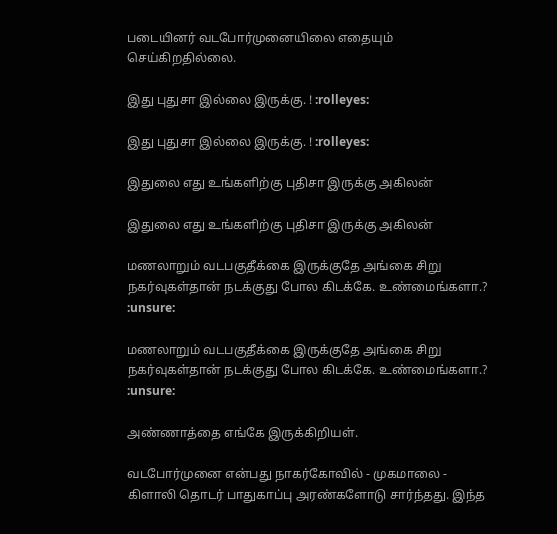படையினர் வடபோர்முனையிலை எதையும் செய்கிறதில்லை.

இது புதுசா இல்லை இருக்கு. ! :rolleyes:

இது புதுசா இல்லை இருக்கு. ! :rolleyes:

இதுலை எது உங்களிற்கு புதிசா இருக்கு அகிலன்

இதுலை எது உங்களிற்கு புதிசா இருக்கு அகிலன்

மணலாறும் வடபகுதீக்கை இருக்குதே அங்கை சிறு நகர்வுகள்தான் நடக்குது போல கிடக்கே. உண்மைங்களா.? :unsure:

மணலாறும் வடபகுதீக்கை இருக்குதே அங்கை சிறு நகர்வுகள்தான் நடக்குது போல கிடக்கே. உண்மைங்களா.? :unsure:

அண்ணாத்தை எங்கே இருக்கிறியள்.

வடபோர்முனை என்பது நாகர்கோவில் - முகமாலை - கிளாலி தொடர் பாதுகாப்பு அரண்களோடு சார்ந்தது. இந்த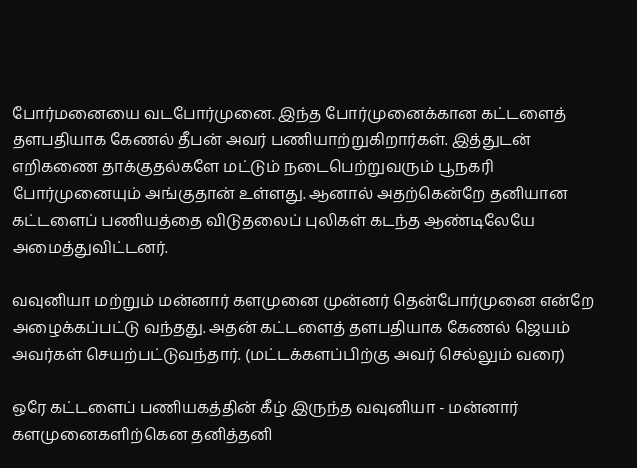போர்மனையை வடபோர்முனை. இந்த போர்முனைக்கான கட்டளைத் தளபதியாக கேணல் தீபன் அவர் பணியாற்றுகிறார்கள். இத்துடன் எறிகணை தாக்குதல்களே மட்டும் நடைபெற்றுவரும் பூநகரி போர்முனையும் அங்குதான் உள்ளது. ஆனால் அதற்கென்றே தனியான கட்டளைப் பணியத்தை விடுதலைப் புலிகள் கடந்த ஆண்டிலேயே அமைத்துவிட்டனர்.

வவுனியா மற்றும் மன்னார் களமுனை முன்னர் தென்போர்முனை என்றே அழைக்கப்பட்டு வந்தது. அதன் கட்டளைத் தளபதியாக கேணல் ஜெயம் அவர்கள் செயற்பட்டுவந்தார். (மட்டக்களப்பிற்கு அவர் செல்லும் வரை)

ஒரே கட்டளைப் பணியகத்தின் கீழ் இருந்த வவுனியா - மன்னார் களமுனைகளிற்கென தனித்தனி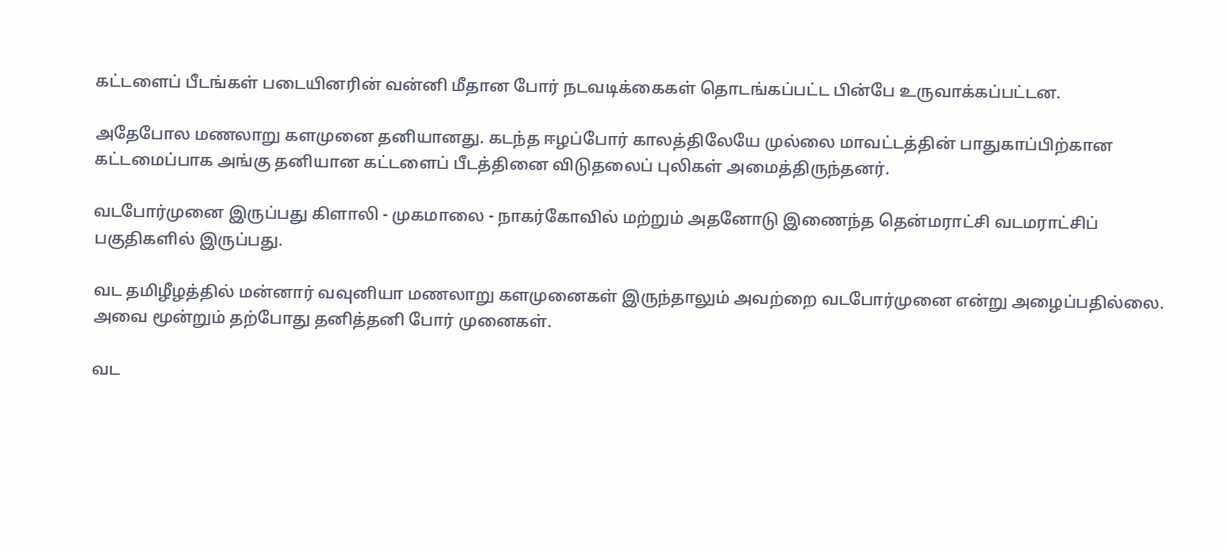கட்டளைப் பீடங்கள் படையினரின் வன்னி மீதான போர் நடவடிக்கைகள் தொடங்கப்பட்ட பின்பே உருவாக்கப்பட்டன.

அதேபோல மணலாறு களமுனை தனியானது. கடந்த ஈழப்போர் காலத்திலேயே முல்லை மாவட்டத்தின் பாதுகாப்பிற்கான கட்டமைப்பாக அங்கு தனியான கட்டளைப் பீடத்தினை விடுதலைப் புலிகள் அமைத்திருந்தனர்.

வடபோர்முனை இருப்பது கிளாலி - முகமாலை - நாகர்கோவில் மற்றும் அதனோடு இணைந்த தென்மராட்சி வடமராட்சிப் பகுதிகளில் இருப்பது.

வட தமிழீழத்தில் மன்னார் வவுனியா மணலாறு களமுனைகள் இருந்தாலும் அவற்றை வடபோர்முனை என்று அழைப்பதில்லை. அவை மூன்றும் தற்போது தனித்தனி போர் முனைகள்.

வட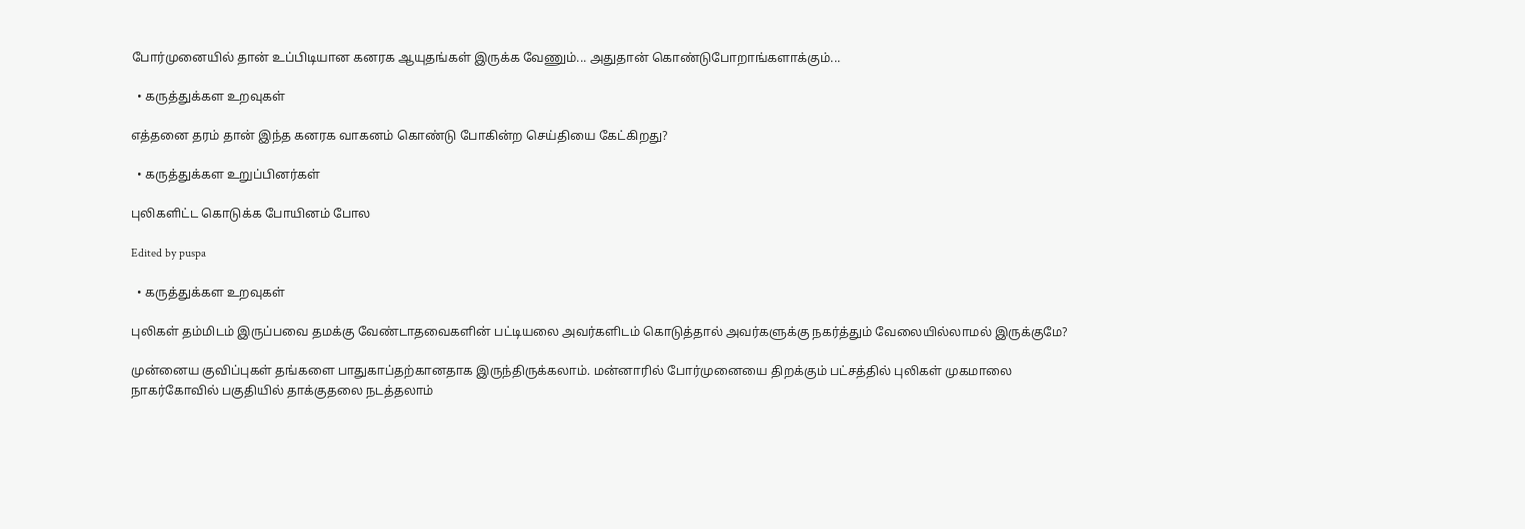போர்முனையில் தான் உப்பிடியான கனரக ஆயுதங்கள் இருக்க வேணும்... அதுதான் கொண்டுபோறாங்களாக்கும்...

  • கருத்துக்கள உறவுகள்

எத்தனை தரம் தான் இந்த கனரக வாகனம் கொண்டு போகின்ற செய்தியை கேட்கிறது?

  • கருத்துக்கள உறுப்பினர்கள்

புலிகளிட்ட கொடுக்க போயினம் போல

Edited by puspa

  • கருத்துக்கள உறவுகள்

புலிகள் தம்மிடம் இருப்பவை தமக்கு வேண்டாதவைகளின் பட்டியலை அவர்களிடம் கொடுத்தால் அவர்களுக்கு நகர்த்தும் வேலையில்லாமல் இருக்குமே?

முன்னைய குவிப்புகள் தங்களை பாதுகாப்தற்கானதாக இருந்திருக்கலாம். மன்னாரில் போர்முனையை திறக்கும் பட்சத்தில் புலிகள் முகமாலை நாகர்கோவில் பகுதியில் தாக்குதலை நடத்தலாம்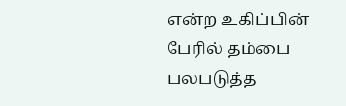என்ற உகிப்பின் பேரில் தம்பை பலபடுத்த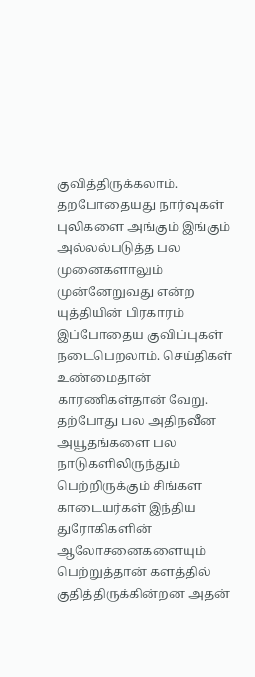குவித்திருக்கலாம். தறபோதையது நார்வுகள் புலிகளை அங்கும் இங்கும் அல்லல்படுத்த பல முனைகளாலும் முன்னேறுவது என்ற யுத்தியின் பிரகாரம் இப்போதைய குவிப்புகள் நடைபெறலாம். செய்திகள் உண்மைதான் காரணிகள்தான் வேறு. தற்போது பல அதிநவீன அயூதங்களை பல நாடுகளிலிருந்தும் பெற்றிருக்கும் சிங்கள காடையர்கள் இந்திய துரோகிகளின் ஆலோசனைகளையும் பெற்றுத்தான் களத்தில் குதித்திருக்கின்றன அதன்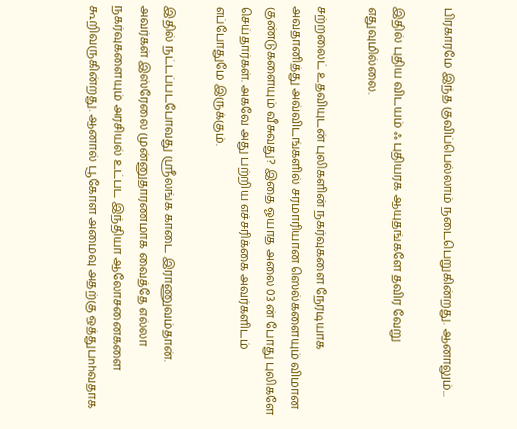பிரகாரமே இந்த குவிப்பெல்லாம் நடைபெறுகின்றது. ஆனாலும்...

இதில் புதிய விடயம் ஃ புதியரக ஆயுதங்களே தவிர வேறு எதுவுமில்லை.

சற்றலைட் உதவியுடன் புலிகளின் நகர்வுகளை நேரடியாக அவதானித்து அவ்விடங்களில் சரமாரியான ஸெல்களையும் விமான குண்டுகளையும் வீசுவது? இதை ஓயாத அலை 03 ன் போது புலிகளே செய்தார்கள். அகவே அது பற்றிய எச்சரிக்கை அவர்களிடம் எப்போதுமே இருக்கும்.

இதில் நட்டப்படபோவது ஸ்ரீலங்க காடை இராணுவம்தான். அவர்கள் இஸ்ரேலை முன்னுதாரணமாக வைத்தே எல்லா நகர்வுகளையும் அரசியல் உட்பட இந்தியா ஆலோசனைகளை கூறிவருகின்றது. ஆனால் பூகோள அமைவு அதற்கு ஒத்துபnhவதாக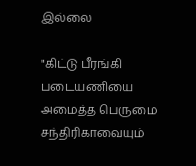இல்லை

"கிட்டு பீரங்கி படையணியை அமைத்த பெருமை சந்திரிகாவையும்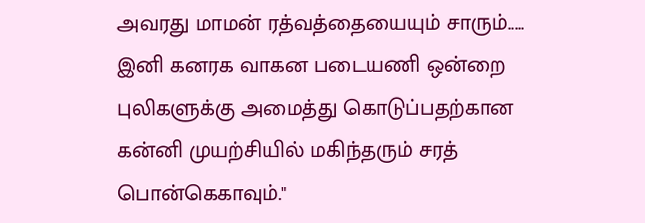அவரது மாமன் ரத்வத்தையையும் சாரும்..... இனி கனரக வாகன படையணி ஒன்றை புலிகளுக்கு அமைத்து கொடுப்பதற்கான கன்னி முயற்சியில் மகிந்தரும் சரத் பொன்கெகாவும்."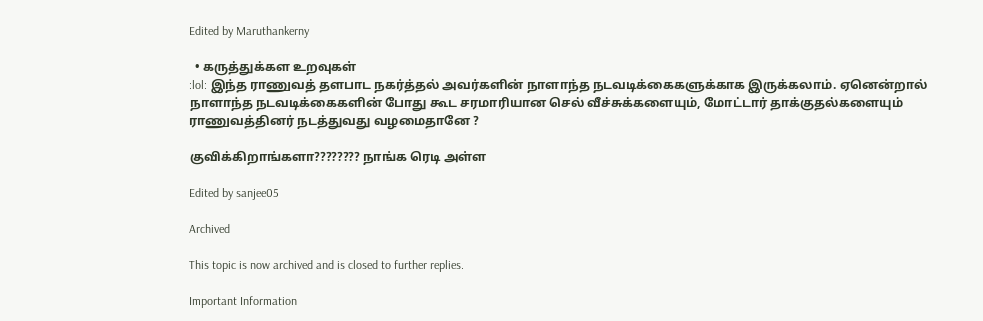Edited by Maruthankerny

  • கருத்துக்கள உறவுகள்
:lol: இந்த ராணுவத் தளபாட நகர்த்தல் அவர்களின் நாளாந்த நடவடிக்கைகளுக்காக இருக்கலாம். ஏனென்றால் நாளாந்த நடவடிக்கைகளின் போது கூட சரமாரியான செல் வீச்சுக்களையும், மோட்டார் தாக்குதல்களையும் ராணுவத்தினர் நடத்துவது வழமைதானே ?

குவிக்கிறாங்களா???????? நாங்க ரெடி அள்ள

Edited by sanjee05

Archived

This topic is now archived and is closed to further replies.

Important Information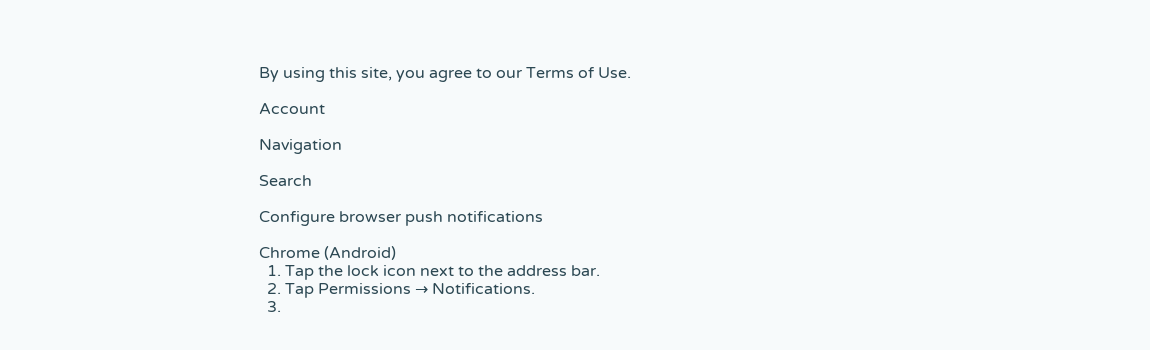By using this site, you agree to our Terms of Use.

Account

Navigation

Search

Configure browser push notifications

Chrome (Android)
  1. Tap the lock icon next to the address bar.
  2. Tap Permissions → Notifications.
  3.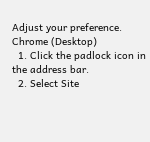Adjust your preference.
Chrome (Desktop)
  1. Click the padlock icon in the address bar.
  2. Select Site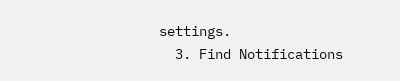settings.
  3. Find Notifications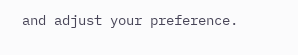and adjust your preference.